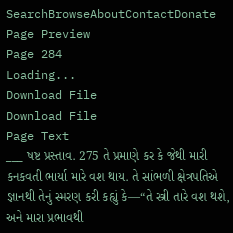SearchBrowseAboutContactDonate
Page Preview
Page 284
Loading...
Download File
Download File
Page Text
___ ષષ્ટ પ્રસ્તાવ. 275 તે પ્રમાણે કર કે જેથી મારી કનકવતી ભાર્યા મારે વશ થાય. તે સાંભળી ક્ષેત્રપતિએ જ્ઞાનથી તેનું સ્મરણ કરી કહ્યું કે—“તે સ્ત્રી તારે વશ થશે, અને મારા પ્રભાવથી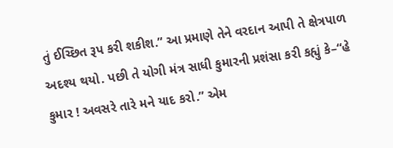તું ઈચ્છિત રૂપ કરી શકીશ.” આ પ્રમાણે તેને વરદાન આપી તે ક્ષેત્રપાળ અદશ્ય થયો. પછી તે યોગી મંત્ર સાધી કુમારની પ્રશંસા કરી કહ્યું કે–“હે કુમાર ! અવસરે તારે મને યાદ કરો.” એમ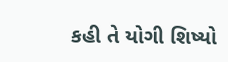કહી તે યોગી શિષ્યો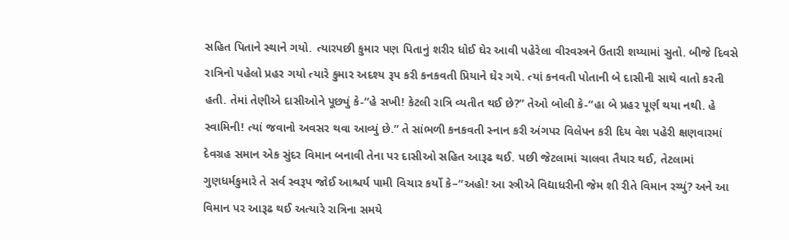સહિત પિતાને સ્થાને ગયો. ત્યારપછી કુમાર પણ પિતાનું શરીર ધોઈ ઘેર આવી પહેરેલા વીરવસ્ત્રને ઉતારી શય્યામાં સુતો. બીજે દિવસે રાત્રિનો પહેલો પ્રહર ગયો ત્યારે કુમાર અદશ્ય રૂપ કરી કનકવતી પ્રિયાને ઘેર ગયે. ત્યાં કનવતી પોતાની બે દાસીની સાથે વાતો કરતી હતી. તેમાં તેણીએ દાસીઓને પૂછ્યું કે-“હે સખી! કેટલી રાત્રિ વ્યતીત થઈ છે?” તેઓ બોલી કે-“હા બે પ્રહર પૂર્ણ થયા નથી. હે સ્વામિની! ત્યાં જવાનો અવસર થવા આવ્યું છે.” તે સાંભળી કનકવતી સ્નાન કરી અંગપર વિલેપન કરી દિય વેશ પહેરી ક્ષણવારમાં દેવગ્રહ સમાન એક સુંદર વિમાન બનાવી તેના પર દાસીઓ સહિત આરૂઢ થઈ. પછી જેટલામાં ચાલવા તૈયાર થઈ, તેટલામાં ગુણધર્મકુમારે તે સર્વ સ્વરૂપ જોઈ આશ્ચર્ય પામી વિચાર કર્યો કે–“અહો! આ સ્ત્રીએ વિદ્યાધરીની જેમ શી રીતે વિમાન રચ્યું? અને આ વિમાન પર આરૂઢ થઈ અત્યારે રાત્રિના સમયે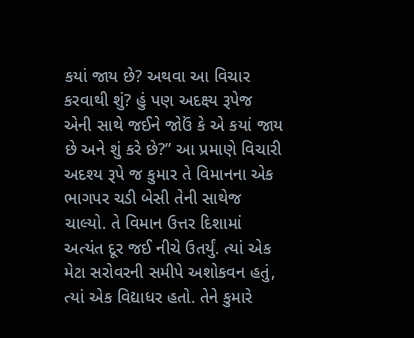કયાં જાય છે? અથવા આ વિચાર કરવાથી શું? હું પણ અદક્ષ્ય રૂપેજ એની સાથે જઈને જોઉં કે એ કયાં જાય છે અને શું કરે છે?” આ પ્રમાણે વિચારી અદશ્ય રૂપે જ કુમાર તે વિમાનના એક ભાગપર ચડી બેસી તેની સાથેજ ચાલ્યો. તે વિમાન ઉત્તર દિશામાં અત્યંત દૂર જઈ નીચે ઉતર્યું. ત્યાં એક મેટા સરોવરની સમીપે અશોકવન હતું, ત્યાં એક વિદ્યાધર હતો. તેને કુમારે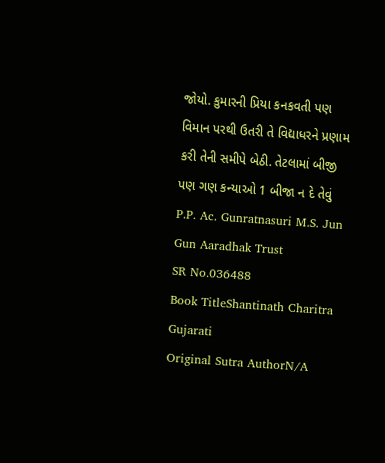જોયો. કુમારની પ્રિયા કનકવતી પણ વિમાન પરથી ઉતરી તે વિદ્યાધરને પ્રણામ કરી તેની સમીપે બેઠી. તેટલામાં બીજી પણ ગણ કન્યાઓ 1 બીજા ન દે તેવું P.P. Ac. Gunratnasuri M.S. Jun Gun Aaradhak Trust
SR No.036488
Book TitleShantinath Charitra Gujarati
Original Sutra AuthorN/A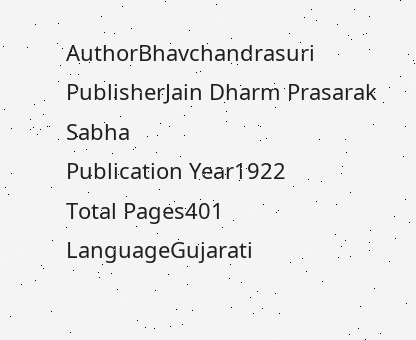AuthorBhavchandrasuri
PublisherJain Dharm Prasarak Sabha
Publication Year1922
Total Pages401
LanguageGujarati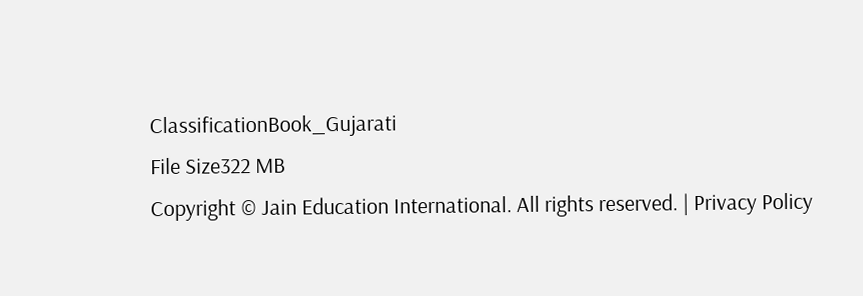ClassificationBook_Gujarati
File Size322 MB
Copyright © Jain Education International. All rights reserved. | Privacy Policy